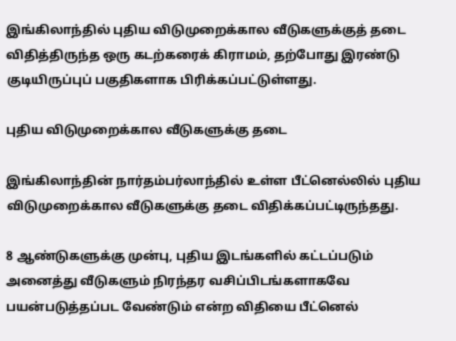இங்கிலாந்தில் புதிய விடுமுறைக்கால வீடுகளுக்குத் தடை விதித்திருந்த ஒரு கடற்கரைக் கிராமம், தற்போது இரண்டு குடியிருப்புப் பகுதிகளாக பிரிக்கப்பட்டுள்ளது.

புதிய விடுமுறைக்கால வீடுகளுக்கு தடை

இங்கிலாந்தின் நார்தம்பர்லாந்தில் உள்ள பீட்னெல்லில் புதிய விடுமுறைக்கால வீடுகளுக்கு தடை விதிக்கப்பட்டிருந்தது.

8 ஆண்டுகளுக்கு முன்பு, புதிய இடங்களில் கட்டப்படும் அனைத்து வீடுகளும் நிரந்தர வசிப்பிடங்களாகவே பயன்படுத்தப்பட வேண்டும் என்ற விதியை பீட்னெல்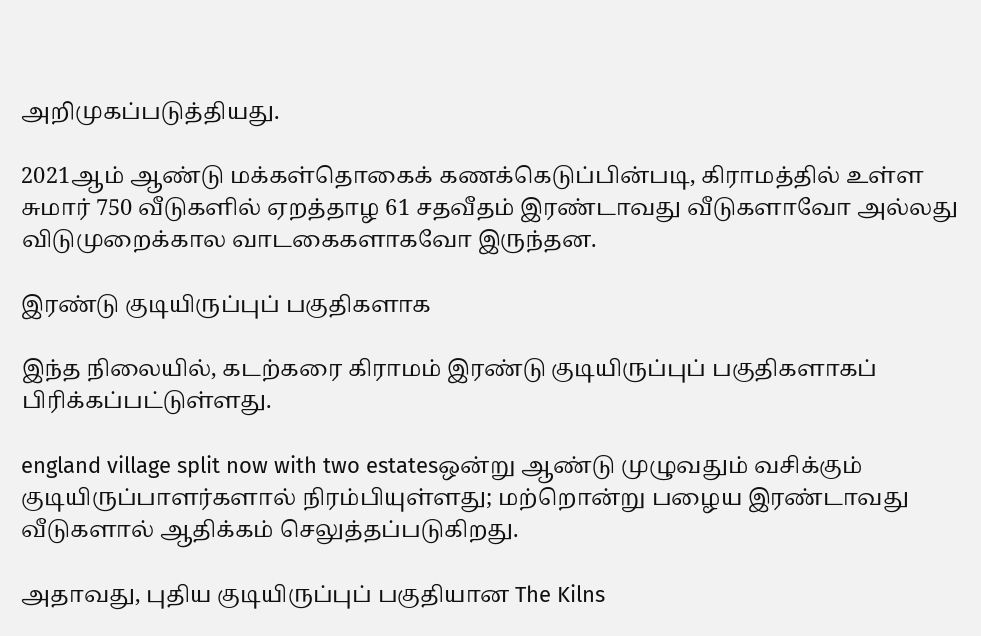அறிமுகப்படுத்தியது.

2021ஆம் ஆண்டு மக்கள்தொகைக் கணக்கெடுப்பின்படி, கிராமத்தில் உள்ள சுமார் 750 வீடுகளில் ஏறத்தாழ 61 சதவீதம் இரண்டாவது வீடுகளாவோ அல்லது விடுமுறைக்கால வாடகைகளாகவோ இருந்தன.

இரண்டு குடியிருப்புப் பகுதிகளாக

இந்த நிலையில், கடற்கரை கிராமம் இரண்டு குடியிருப்புப் பகுதிகளாகப் பிரிக்கப்பட்டுள்ளது.

england village split now with two estatesஒன்று ஆண்டு முழுவதும் வசிக்கும் குடியிருப்பாளர்களால் நிரம்பியுள்ளது; மற்றொன்று பழைய இரண்டாவது வீடுகளால் ஆதிக்கம் செலுத்தப்படுகிறது.

அதாவது, புதிய குடியிருப்புப் பகுதியான The Kilns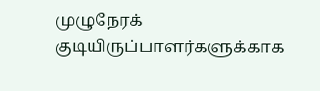முழுநேரக் குடியிருப்பாளர்களுக்காக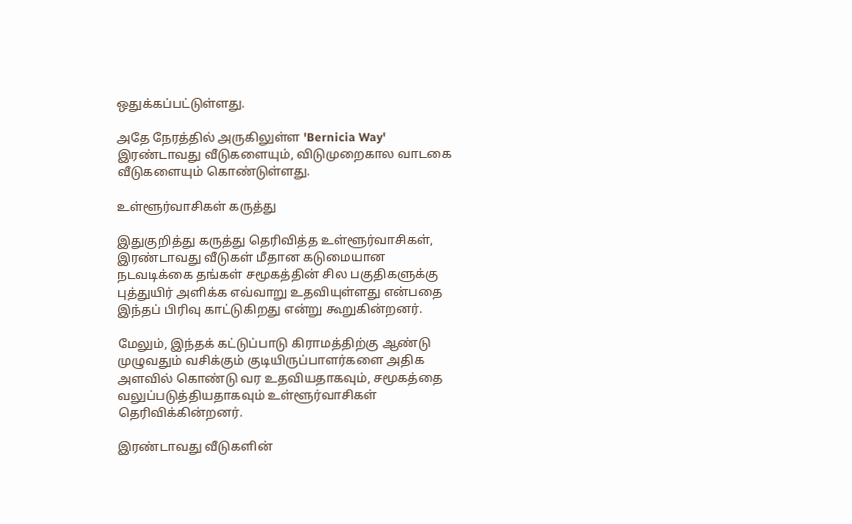ஒதுக்கப்பட்டுள்ளது.

அதே நேரத்தில் அருகிலுள்ள 'Bernicia Way' இரண்டாவது வீடுகளையும், விடுமுறைகால வாடகை வீடுகளையும் கொண்டுள்ளது.

உள்ளூர்வாசிகள் கருத்து

இதுகுறித்து கருத்து தெரிவித்த உள்ளூர்வாசிகள், இரண்டாவது வீடுகள் மீதான கடுமையான நடவடிக்கை தங்கள் சமூகத்தின் சில பகுதிகளுக்கு புத்துயிர் அளிக்க எவ்வாறு உதவியுள்ளது என்பதை இந்தப் பிரிவு காட்டுகிறது என்று கூறுகின்றனர்.

மேலும், இந்தக் கட்டுப்பாடு கிராமத்திற்கு ஆண்டு முழுவதும் வசிக்கும் குடியிருப்பாளர்களை அதிக அளவில் கொண்டு வர உதவியதாகவும், சமூகத்தை வலுப்படுத்தியதாகவும் உள்ளூர்வாசிகள் தெரிவிக்கின்றனர்.

இரண்டாவது வீடுகளின்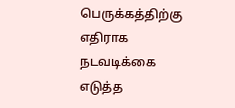பெருக்கத்திற்கு எதிராக நடவடிக்கை எடுத்த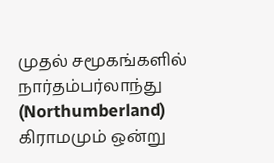முதல் சமூகங்களில் நார்தம்பர்லாந்து (Northumberland) கிராமமும் ஒன்று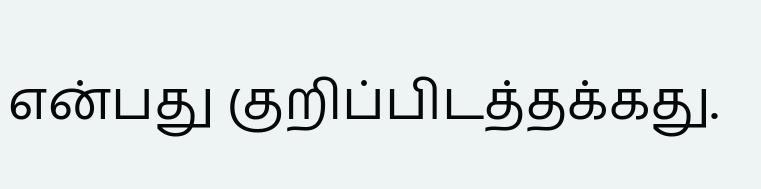என்பது குறிப்பிடத்தக்கது.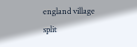england village split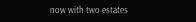now with two estates